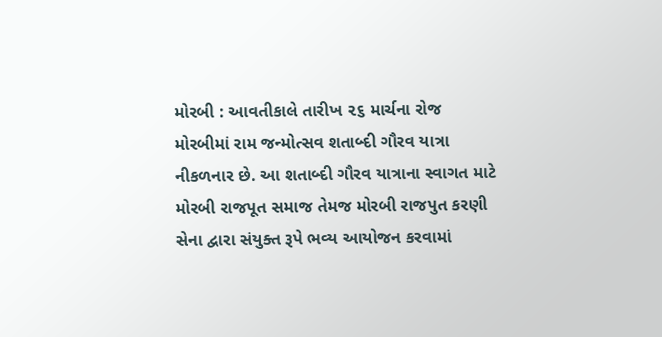મોરબી : આવતીકાલે તારીખ ૨૬ માર્ચના રોજ મોરબીમાં રામ જન્મોત્સવ શતાબ્દી ગૌરવ યાત્રા નીકળનાર છે. આ શતાબ્દી ગૌરવ યાત્રાના સ્વાગત માટે મોરબી રાજપૂત સમાજ તેમજ મોરબી રાજપુત કરણી સેના દ્વારા સંયુક્ત રૂપે ભવ્ય આયોજન કરવામાં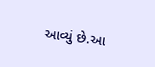આવ્યું છે.આ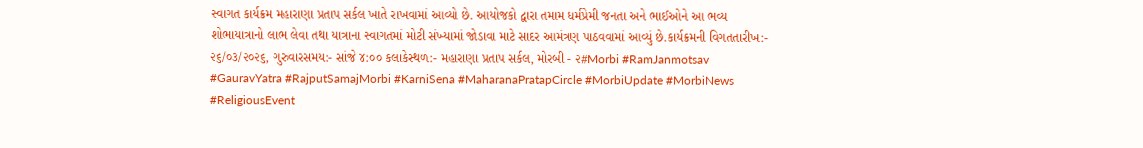સ્વાગત કાર્યક્રમ મહારાણા પ્રતાપ સર્કલ ખાતે રાખવામાં આવ્યો છે. આયોજકો દ્વારા તમામ ધર્મપ્રેમી જનતા અને ભાઈઓને આ ભવ્ય શોભાયાત્રાનો લાભ લેવા તથા યાત્રાના સ્વાગતમાં મોટી સંખ્યામાં જોડાવા માટે સાદર આમંત્રણ પાઠવવામાં આવ્યું છે.કાર્યક્રમની વિગતતારીખ:- ૨૬/૦૩/૨૦૨૬, ગુરુવારસમય:- સાંજે ૪:૦૦ કલાકેસ્થળ:- મહારાણા પ્રતાપ સર્કલ, મોરબી - ૨#Morbi #RamJanmotsav #GauravYatra #RajputSamajMorbi #KarniSena #MaharanaPratapCircle #MorbiUpdate #MorbiNews #ReligiousEvent